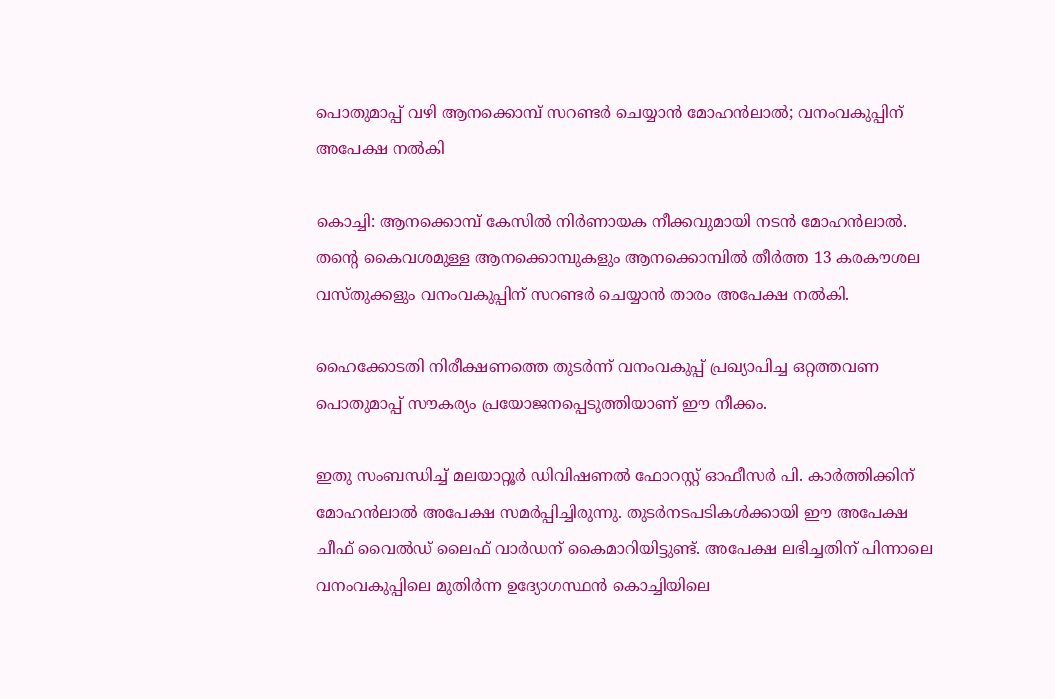പൊതുമാപ്പ് വഴി ആനക്കൊമ്പ് സറണ്ടര്‍ ചെയ്യാൻ മോഹൻലാല്‍; വനംവകുപ്പിന് അപേക്ഷ നല്‍കി

കൊച്ചി: ആനക്കൊമ്പ് കേസില്‍ നിർണായക നീക്കവുമായി നടൻ മോഹൻലാല്‍. തന്റെ കൈവശമുള്ള ആനക്കൊമ്പുകളും ആനക്കൊമ്പില്‍ തീർത്ത 13 കരകൗശല വസ്തുക്കളും വനംവകുപ്പിന് സറണ്ടർ ചെയ്യാൻ താരം അപേക്ഷ നല്‍കി.

ഹൈക്കോടതി നിരീക്ഷണത്തെ തുടർന്ന് വനംവകുപ്പ് പ്രഖ്യാപിച്ച ഒറ്റത്തവണ പൊതുമാപ്പ് സൗകര്യം പ്രയോജനപ്പെടുത്തിയാണ് ഈ നീക്കം.

ഇതു സംബന്ധിച്ച്‌ മലയാറ്റൂർ ഡിവിഷണല്‍ ഫോറസ്റ്റ് ഓഫീസർ പി. കാർത്തിക്കിന് മോഹൻലാല്‍ അപേക്ഷ സമർപ്പിച്ചിരുന്നു. തുടർനടപടികള്‍ക്കായി ഈ അപേക്ഷ ചീഫ് വൈല്‍ഡ് ലൈഫ് വാർഡന് കൈമാറിയിട്ടുണ്ട്. അപേക്ഷ ലഭിച്ചതിന് പിന്നാലെ വനംവകുപ്പിലെ മുതിർന്ന ഉദ്യോഗസ്ഥൻ കൊച്ചിയിലെ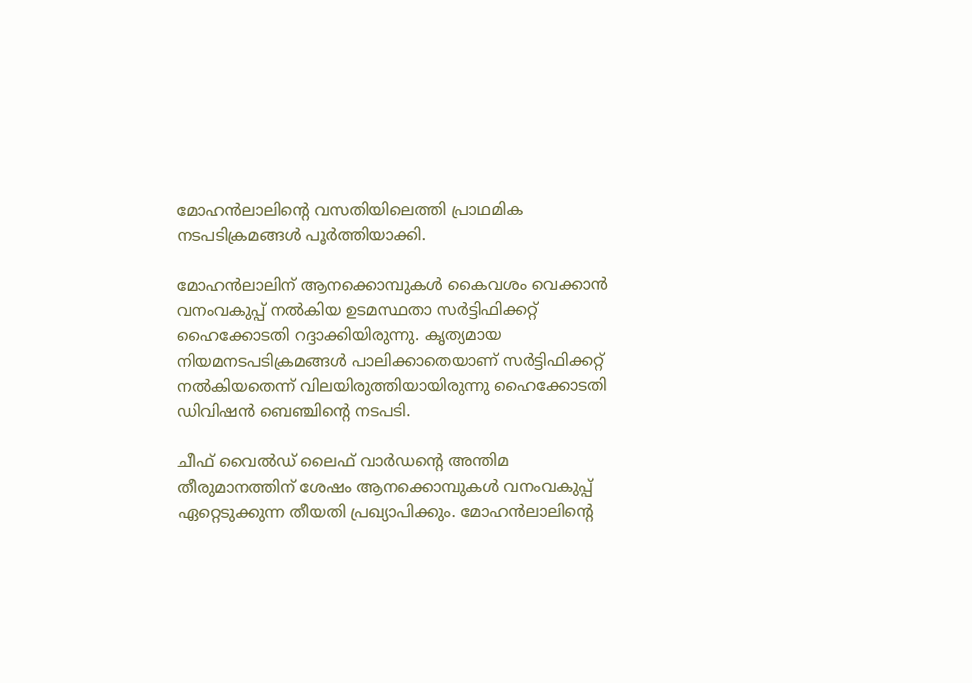മോഹൻലാലിന്റെ വസതിയിലെത്തി പ്രാഥമിക നടപടിക്രമങ്ങള്‍ പൂർത്തിയാക്കി.

മോഹൻലാലിന് ആനക്കൊമ്പുകള്‍ കൈവശം വെക്കാൻ വനംവകുപ്പ് നല്‍കിയ ഉടമസ്ഥതാ സർട്ടിഫിക്കറ്റ് ഹൈക്കോടതി റദ്ദാക്കിയിരുന്നു. കൃത്യമായ നിയമനടപടിക്രമങ്ങള്‍ പാലിക്കാതെയാണ് സർട്ടിഫിക്കറ്റ് നല്‍കിയതെന്ന് വിലയിരുത്തിയായിരുന്നു ഹൈക്കോടതി ഡിവിഷൻ ബെഞ്ചിന്റെ നടപടി.

ചീഫ് വൈല്‍ഡ് ലൈഫ് വാർഡന്റെ അന്തിമ തീരുമാനത്തിന് ശേഷം ആനക്കൊമ്പുകള്‍ വനംവകുപ്പ് ഏറ്റെടുക്കുന്ന തീയതി പ്രഖ്യാപിക്കും. മോഹൻലാലിന്റെ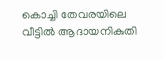കൊച്ചി തേവരയിലെ വീട്ടില്‍ ആദായനികുതി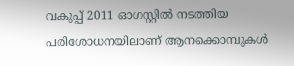വകുപ്പ് 2011 ഓഗസ്റ്റില്‍ നടത്തിയ പരിശോധനയിലാണ് ആനക്കൊമ്പുകള്‍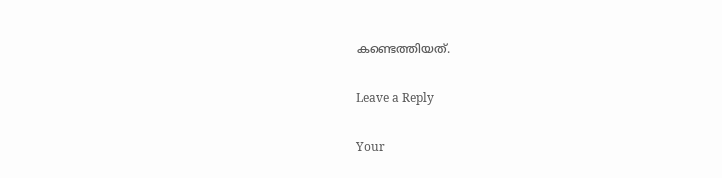കണ്ടെത്തിയത്.

Leave a Reply

Your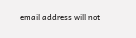email address will not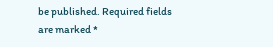be published. Required fields are marked *